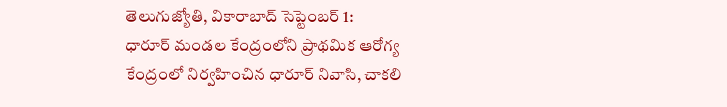తెలుగుజ్యోతి, వికారాబాద్ సెప్టెంబర్ 1:
ధారూర్ మండల కేంద్రంలోని ప్రాథమిక ఆరోగ్య కేంద్రంలో నిర్వహించిన ధారూర్ నివాసి, చాకలి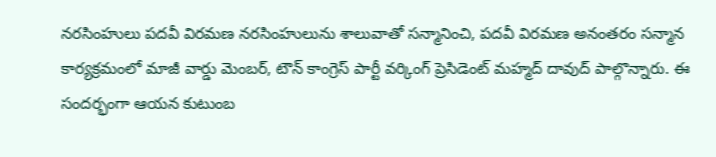నరసింహులు పదవీ విరమణ నరసింహులును శాలువాతో సన్మానించి, పదవీ విరమణ అనంతరం సన్మాన కార్యక్రమంలో మాజీ వార్డు మెంబర్, టౌన్ కాంగ్రెస్ పార్టీ వర్కింగ్ ప్రెసిడెంట్ మహ్మద్ దావుద్ పాల్గొన్నారు. ఈ సందర్భంగా ఆయన కుటుంబ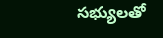సభ్యులతో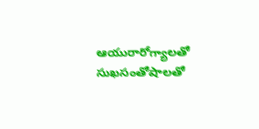ఆయురారోగ్యాలతో సుఖసంతోషాలతో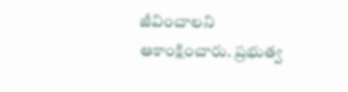జీవించాలని ఆకాంక్షించారు. ప్రభుత్వ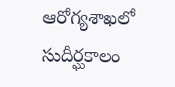ఆరోగ్యశాఖలో సుదీర్ఘకాలం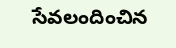సేవలందించిన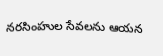నరసింహుల సేవలను ఆయన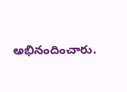అభినందించారు.